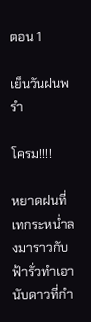ตอน 1

เย็นวันฝนพรำ

โครม!!!!

หยาดฝนที่เทกระหน่ำลงมาราวกับฟ้ารั่วทำเอานับดาวที่กำ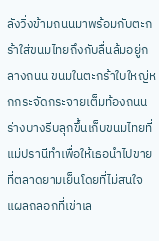ลังวิ่งข้ามถนนมาพร้อมกับตะกร้าใส่ขนมไทยถึงกับลื่นล้มอยู่กลางถนน ขนมในตะกร้าใบใหญ่หกกระจัดกระจายเต็มท้องถนน ร่างบางรีบลุกขึ้นเก็บขนมไทยที่แม่ปรานีทำเพื่อให้เธอนำไปขายที่ตลาดยามเย็นโดยที่ไม่สนใจแผลถลอกที่เข่าเล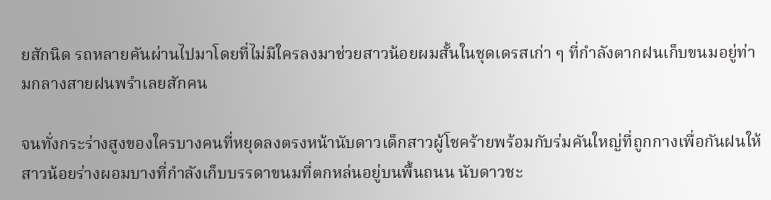ยสักนิด รถหลายคันผ่านไปมาโดยที่ไม่มีใครลงมาช่วยสาวน้อยผมสั้นในชุดเดรสเก่า ๆ ที่กำลังตากฝนเก็บขนมอยู่ท่ามกลางสายฝนพรำเลยสักคน

จนทั่งกระร่างสูงของใครบางคนที่หยุดลงตรงหน้านับดาวเด็กสาวผู้โชคร้ายพร้อมกับร่มคันใหญ่ที่ถูกกางเพื่อกันฝนให้สาวน้อยร่างผอมบางที่กำลังเก็บบรรดาขนมที่ตกหล่นอยู่บนพื้นถนน นับดาวชะ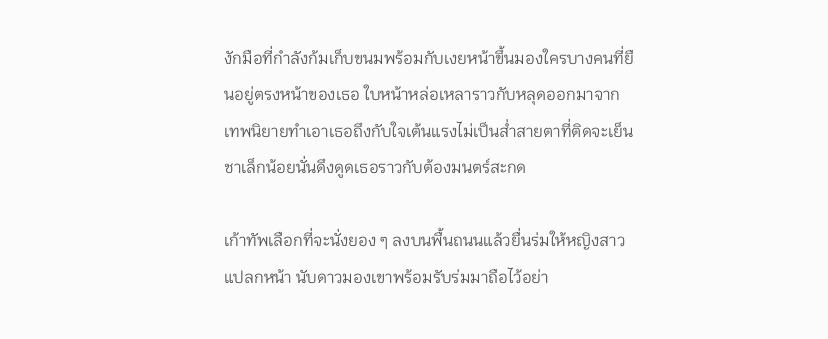งักมือที่กำลังก้มเก็บขนมพร้อมกับเงยหน้าขึ้นมองใครบางคนที่ยืนอยู่ตรงหน้าของเธอ ใบหน้าหล่อเหลาราวกับหลุดออกมาจากเทพนิยายทำเอาเธอถึงกับใจเต้นแรงไม่เป็นส่ำสายตาที่ติดจะเย็นชาเล็กน้อยนั่นดึงดูดเธอราวกับต้องมนตร์สะกด

เก้าทัพเลือกที่จะนั่งยอง ๆ ลงบนพื้นถนนแล้วยื่นร่มให้หญิงสาวแปลกหน้า นับดาวมองเขาพร้อมรับร่มมาถือไว้อย่า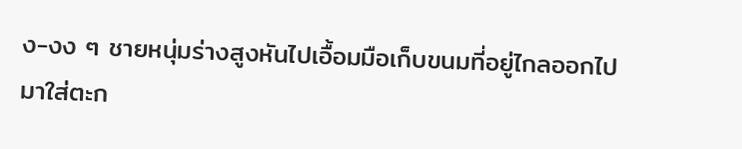ง-งง ๆ ชายหนุ่มร่างสูงหันไปเอื้อมมือเก็บขนมที่อยู่ไกลออกไปมาใส่ตะก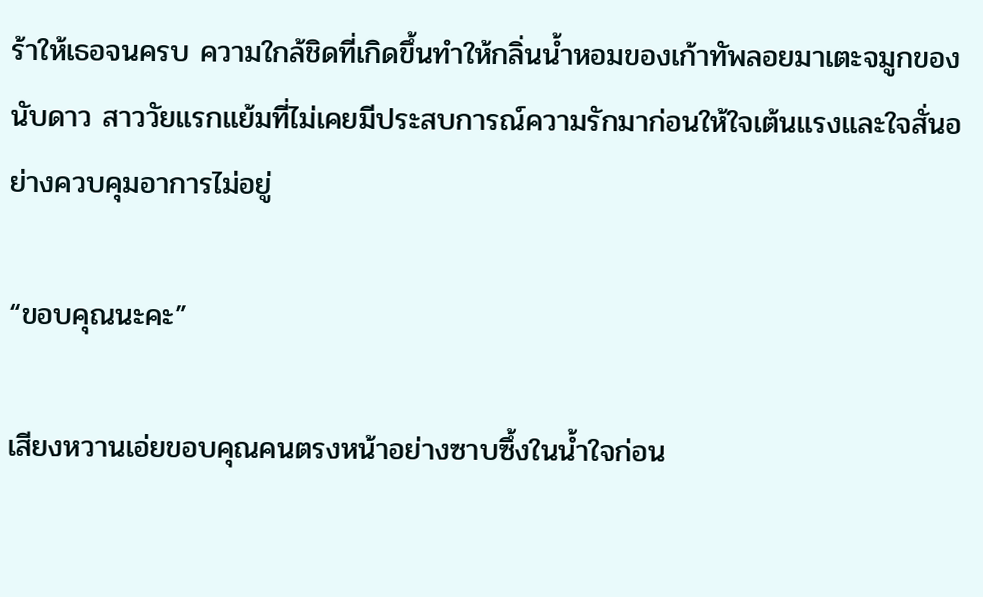ร้าให้เธอจนครบ ความใกล้ชิดที่เกิดขึ้นทำให้กลิ่นน้ำหอมของเก้าทัพลอยมาเตะจมูกของนับดาว สาววัยแรกแย้มที่ไม่เคยมีประสบการณ์ความรักมาก่อนให้ใจเต้นแรงและใจสั่นอย่างควบคุมอาการไม่อยู่

“ขอบคุณนะคะ”

เสียงหวานเอ่ยขอบคุณคนตรงหน้าอย่างซาบซึ้งในน้ำใจก่อน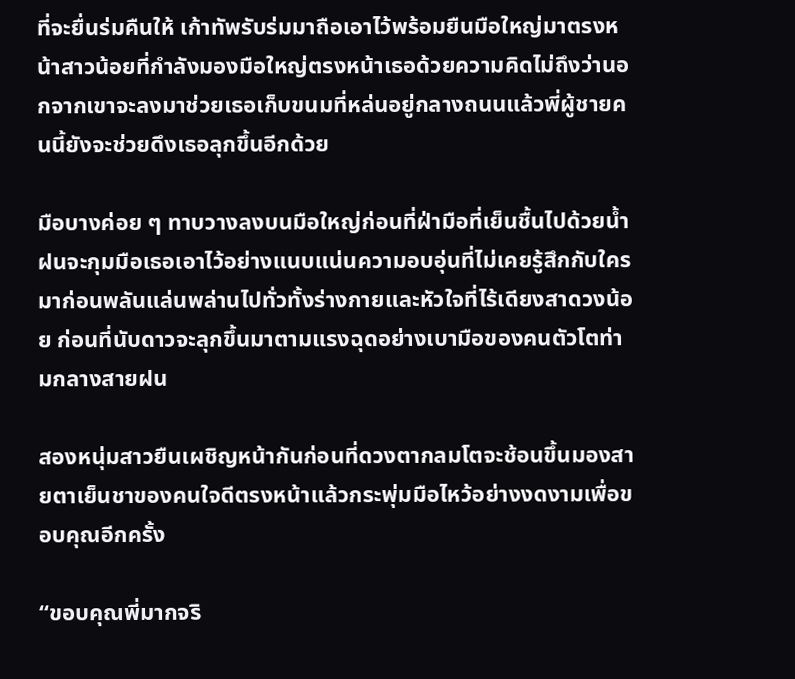ที่จะยื่นร่มคืนให้ เก้าทัพรับร่มมาถือเอาไว้พร้อมยืนมือใหญ่มาตรงหน้าสาวน้อยที่กำลังมองมือใหญ่ตรงหน้าเธอด้วยความคิดไม่ถึงว่านอกจากเขาจะลงมาช่วยเธอเก็บขนมที่หล่นอยู่กลางถนนแล้วพี่ผู้ชายคนนี้ยังจะช่วยดึงเธอลุกขึ้นอีกด้วย

มือบางค่อย ๆ ทาบวางลงบนมือใหญ่ก่อนที่ฝ่ามือที่เย็นชื้นไปด้วยน้ำฝนจะกุมมือเธอเอาไว้อย่างแนบแน่นความอบอุ่นที่ไม่เคยรู้สึกกับใครมาก่อนพลันแล่นพล่านไปทั่วทั้งร่างกายและหัวใจที่ไร้เดียงสาดวงน้อย ก่อนที่นับดาวจะลุกขึ้นมาตามแรงฉุดอย่างเบามือของคนตัวโตท่ามกลางสายฝน

สองหนุ่มสาวยืนเผชิญหน้ากันก่อนที่ดวงตากลมโตจะช้อนขึ้นมองสายตาเย็นชาของคนใจดีตรงหน้าแล้วกระพุ่มมือไหว้อย่างงดงามเพื่อขอบคุณอีกครั้ง

“ขอบคุณพี่มากจริ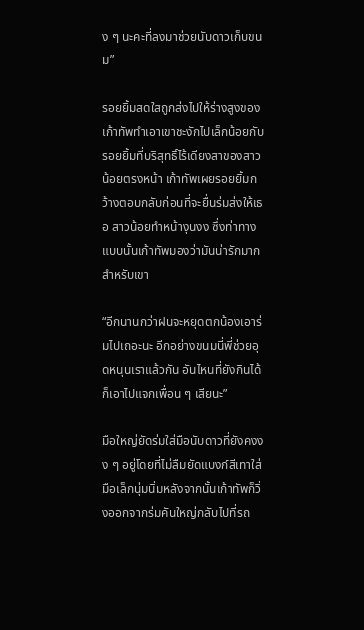ง ๆ นะคะที่ลงมาช่วยนับดาวเก็บขนม”

รอยยิ้มสดใสถูกส่งไปให้ร่างสูงของเก้าทัพทำเอาเขาชะงักไปเล็กน้อยกับรอยยิ้มที่บริสุทธิ์ไร้เดียงสาของสาวน้อยตรงหน้า เก้าทัพเผยรอยยิ้มกว้างตอบกลับก่อนที่จะยื่นร่มส่งให้เธอ สาวน้อยทำหน้างุนงง ซึ่งท่าทางแบบนั้นเก้าทัพมองว่ามันน่ารักมากสำหรับเขา

“อีกนานกว่าฝนจะหยุดตกน้องเอาร่มไปเถอะนะ อีกอย่างขนมนี่พี่ช่วยอุดหนุนเราแล้วกัน อันไหนที่ยังกินได้ก็เอาไปแจกเพื่อน ๆ เสียนะ”

มือใหญ่ยัดร่มใส่มือนับดาวที่ยังคงงง ๆ อยู่โดยที่ไม่ลืมยัดแบงก์สีเทาใส่มือเล็กนุ่มนิ่มหลังจากนั้นเก้าทัพก็วิ่งออกจากร่มคันใหญ่กลับไปที่รถ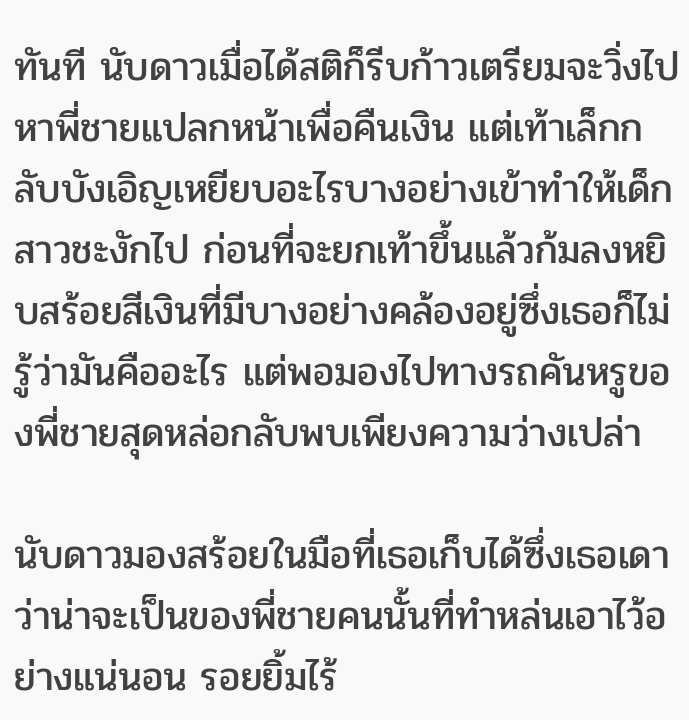ทันที นับดาวเมื่อได้สติก็รีบก้าวเตรียมจะวิ่งไปหาพี่ชายแปลกหน้าเพื่อคืนเงิน แต่เท้าเล็กกลับบังเอิญเหยียบอะไรบางอย่างเข้าทำให้เด็กสาวชะงักไป ก่อนที่จะยกเท้าขึ้นแล้วก้มลงหยิบสร้อยสีเงินที่มีบางอย่างคล้องอยู่ซึ่งเธอก็ไม่รู้ว่ามันคืออะไร แต่พอมองไปทางรถคันหรูของพี่ชายสุดหล่อกลับพบเพียงความว่างเปล่า

นับดาวมองสร้อยในมือที่เธอเก็บได้ซึ่งเธอเดาว่าน่าจะเป็นของพี่ชายคนนั้นที่ทำหล่นเอาไว้อย่างแน่นอน รอยยิ้มไร้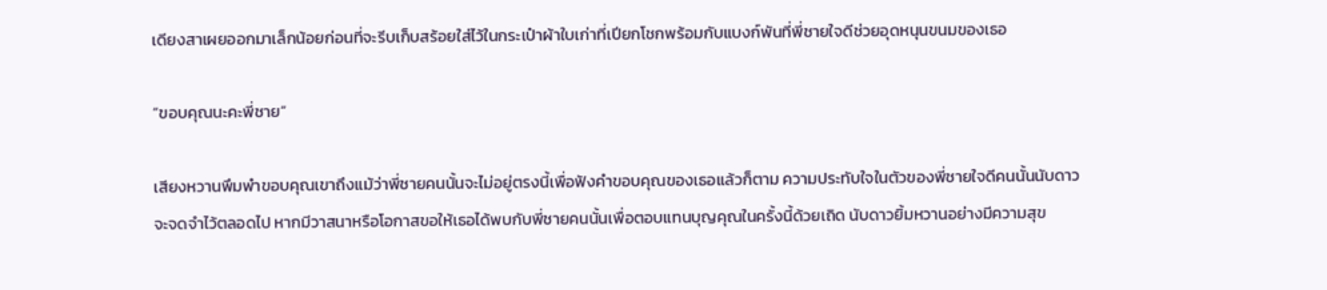เดียงสาเผยออกมาเล็กน้อยก่อนที่จะรีบเก็บสร้อยใส่ไว้ในกระเป๋าผ้าใบเก่าที่เปียกโชกพร้อมกับแบงก์พันที่พี่ชายใจดีช่วยอุดหนุนขนมของเธอ

“ขอบคุณนะคะพี่ชาย”

เสียงหวานพึมพำขอบคุณเขาถึงแม้ว่าพี่ชายคนนั้นจะไม่อยู่ตรงนี้เพื่อฟังคำขอบคุณของเธอแล้วก็ตาม ความประทับใจในตัวของพี่ชายใจดีคนนั้นนับดาวจะจดจำไว้ตลอดไป หากมีวาสนาหรือโอกาสขอให้เธอได้พบกับพี่ชายคนนั้นเพื่อตอบแทนบุญคุณในครั้งนี้ด้วยเถิด นับดาวยิ้มหวานอย่างมีความสุข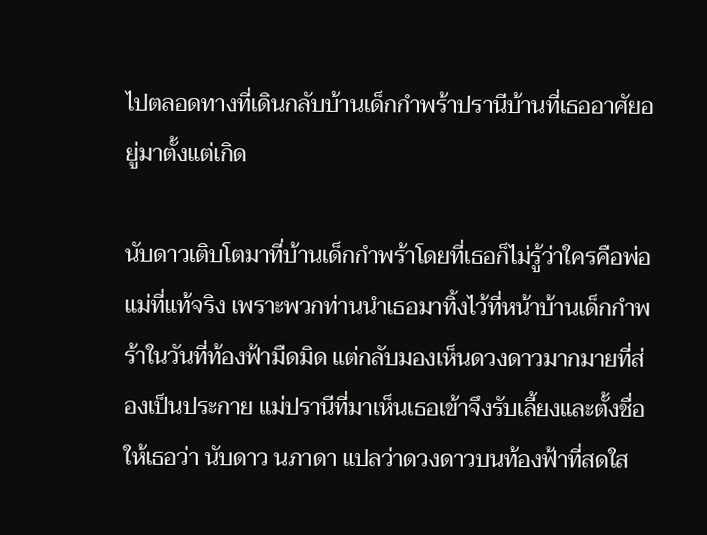ไปตลอดทางที่เดินกลับบ้านเด็กกำพร้าปรานีบ้านที่เธออาศัยอยู่มาตั้งแต่เกิด

นับดาวเติบโตมาที่บ้านเด็กกำพร้าโดยที่เธอก็ไม่รู้ว่าใครคือพ่อแม่ที่แท้จริง เพราะพวกท่านนำเธอมาทิ้งไว้ที่หน้าบ้านเด็กกำพร้าในวันที่ท้องฟ้ามืดมิด แต่กลับมองเห็นดวงดาวมากมายที่ส่องเป็นประกาย แม่ปรานีที่มาเห็นเธอเข้าจึงรับเลี้ยงและตั้งชื่อให้เธอว่า นับดาว นภาดา แปลว่าดวงดาวบนท้องฟ้าที่สดใส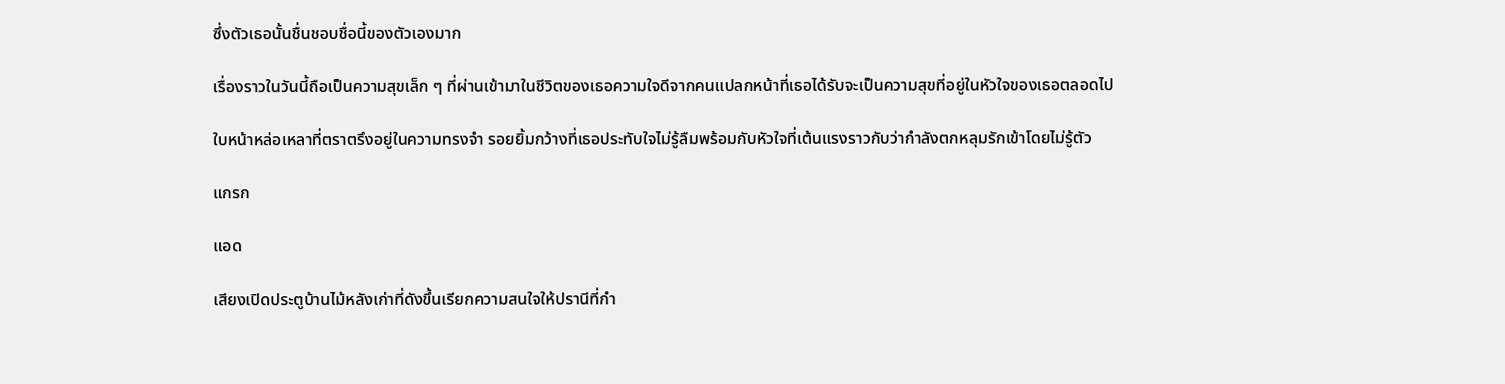ซึ่งตัวเธอนั้นชื่นชอบชื่อนี้ของตัวเองมาก

เรื่องราวในวันนี้ถือเป็นความสุขเล็ก ๆ ที่ผ่านเข้ามาในชีวิตของเธอความใจดีจากคนแปลกหน้าที่เธอได้รับจะเป็นความสุขที่อยู่ในหัวใจของเธอตลอดไป

ใบหน้าหล่อเหลาที่ตราตรึงอยู่ในความทรงจำ รอยยิ้มกว้างที่เธอประทับใจไม่รู้ลืมพร้อมกับหัวใจที่เต้นแรงราวกับว่ากำลังตกหลุมรักเข้าโดยไม่รู้ตัว

แกรก

แอด

เสียงเปิดประตูบ้านไม้หลังเก่าที่ดังขึ้นเรียกความสนใจให้ปรานีที่กำ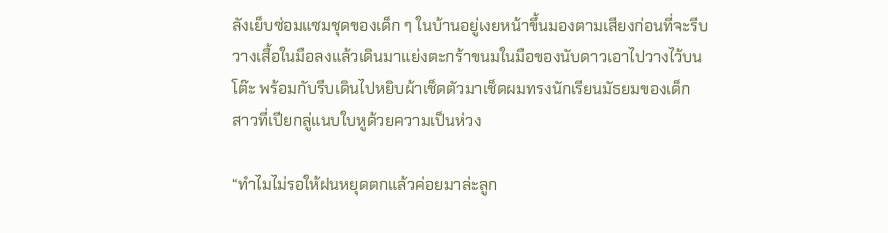ลังเย็บซ่อมแซมชุดของเด็ก ๆ ในบ้านอยู่เงยหน้าขึ้นมองตามเสียงก่อนที่จะรีบวางเสื้อในมือลงแล้วเดินมาแย่งตะกร้าขนมในมือของนับดาวเอาไปวางไว้บนโต๊ะ พร้อมกับรีบเดินไปหยิบผ้าเช็ดตัวมาเช็ดผมทรงนักเรียนมัธยมของเด็กสาวที่เปียกลู่แนบใบหูด้วยความเป็นห่วง

“ทำไมไม่รอให้ฝนหยุดตกแล้วค่อยมาล่ะลูก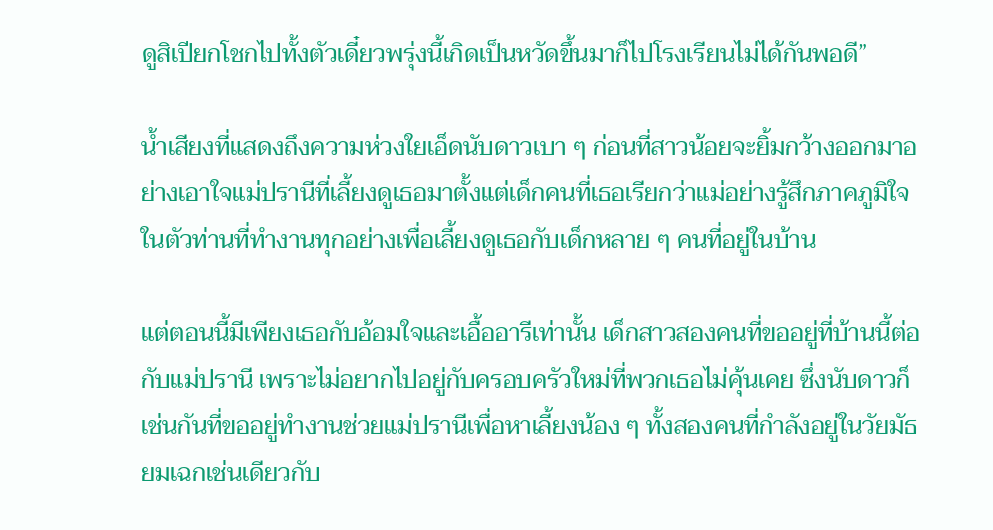ดูสิเปียกโชกไปทั้งตัวเดี๋ยวพรุ่งนี้เกิดเป็นหวัดขึ้นมาก็ไปโรงเรียนไม่ได้กันพอดี”

น้ำเสียงที่แสดงถึงความห่วงใยเอ็ดนับดาวเบา ๆ ก่อนที่สาวน้อยจะยิ้มกว้างออกมาอย่างเอาใจแม่ปรานีที่เลี้ยงดูเธอมาตั้งแต่เด็กคนที่เธอเรียกว่าแม่อย่างรู้สึกภาคภูมิใจในตัวท่านที่ทำงานทุกอย่างเพื่อเลี้ยงดูเธอกับเด็กหลาย ๆ คนที่อยู่ในบ้าน

แต่ตอนนี้มีเพียงเธอกับอ้อมใจและเอื้ออารีเท่านั้น เด็กสาวสองคนที่ขออยู่ที่บ้านนี้ต่อกับแม่ปรานี เพราะไม่อยากไปอยู่กับครอบครัวใหม่ที่พวกเธอไม่คุ้นเคย ซึ่งนับดาวก็เช่นกันที่ขออยู่ทำงานช่วยแม่ปรานีเพื่อหาเลี้ยงน้อง ๆ ทั้งสองคนที่กำลังอยู่ในวัยมัธยมเฉกเช่นเดียวกับ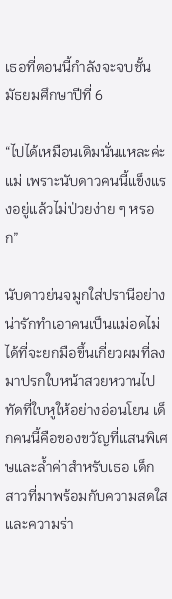เธอที่ตอนนี้กำลังจะจบชั้นมัธยมศึกษาปีที่ 6

“ไปได้เหมือนเดิมนั่นแหละค่ะแม่ เพราะนับดาวคนนี้แข็งแรงอยู่แล้วไม่ป่วยง่าย ๆ หรอก”

นับดาวย่นจมูกใส่ปรานีอย่างน่ารักทำเอาคนเป็นแม่อดไม่ได้ที่จะยกมือขึ้นเกี่ยวผมที่ลงมาปรกใบหน้าสวยหวานไปทัดที่ใบหูให้อย่างอ่อนโยน เด็กคนนี้คือของขวัญที่แสนพิเศษและล้ำค่าสำหรับเธอ เด็กสาวที่มาพร้อมกับความสดใสและความร่า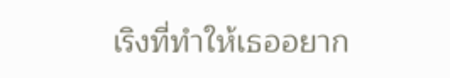เริงที่ทำให้เธออยาก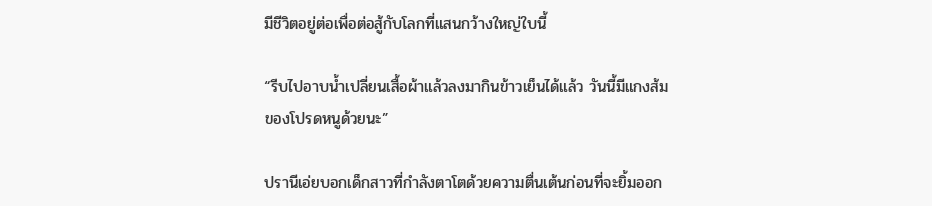มีชีวิตอยู่ต่อเพื่อต่อสู้กับโลกที่แสนกว้างใหญ่ใบนี้

“รีบไปอาบน้ำเปลี่ยนเสื้อผ้าแล้วลงมากินข้าวเย็นได้แล้ว วันนี้มีแกงส้มของโปรดหนูด้วยนะ”

ปรานีเอ่ยบอกเด็กสาวที่กำลังตาโตด้วยความตื่นเต้นก่อนที่จะยิ้มออก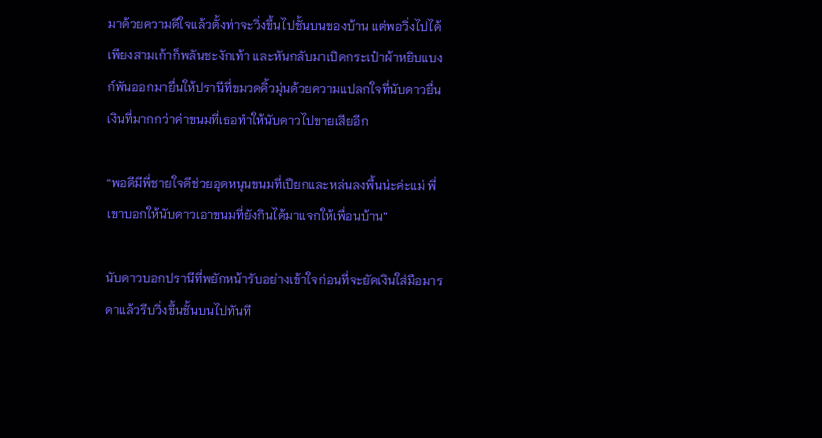มาด้วยความดีใจแล้วตั้งท่าจะวิ่งขึ้นไปชั้นบนของบ้าน แต่พอวิ่งไปได้เพียงสามเก้าก็พลันชะงักเท้า และหันกลับมาเปิดกระเป๋าผ้าหยิบแบงก์พันออกมายื่นให้ปรานีที่ขมวดคิ้วมุ่นด้วยความแปลกใจที่นับดาวยื่นเงินที่มากกว่าค่าขนมที่เธอทำให้นับดาวไปขายเสียอีก

“พอดีมีพี่ชายใจดีช่วยอุดหนุนขนมที่เปียกและหล่นลงพื้นน่ะค่ะแม่ พี่เขาบอกให้นับดาวเอาขนมที่ยังกินได้มาแจกให้เพื่อนบ้าน”

นับดาวบอกปรานีที่พยักหน้ารับอย่างเข้าใจก่อนที่จะยัดเงินใส่มือมารดาแล้วรีบวิ่งขึ้นชั้นบนไปทันที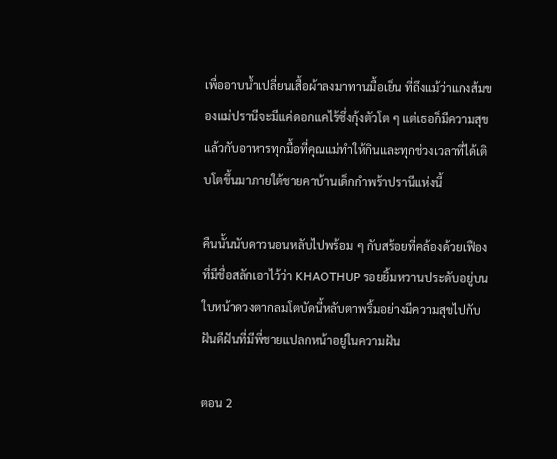เพื่ออาบน้ำเปลี่ยนเสื้อผ้าลงมาทานมื้อเย็น ที่ถึงแม้ว่าแกงส้มของแม่ปรานีจะมีแค่ดอกแคไร้ซึ่งกุ้งตัวโต ๆ แต่เธอก็มีความสุขแล้วกับอาหารทุกมื้อที่คุณแม่ทำให้กินและทุกช่วงเวลาที่ได้เติบโตขึ้นมาภายใต้ชายคาบ้านเด็กกำพร้าปรานีแห่งนี้

คืนนั้นนับดาวนอนหลับไปพร้อม ๆ กับสร้อยที่คล้องด้วยเฟืองที่มีชื่อสลักเอาไว้ว่า KHAOTHUP รอยยิ้มหวานประดับอยู่บนใบหน้าดวงตากลมโตบัดนี้หลับตาพริ้มอย่างมีความสุขไปกับฝันดีฝันที่มีพี่ชายแปลกหน้าอยู่ในความฝัน

ตอน 2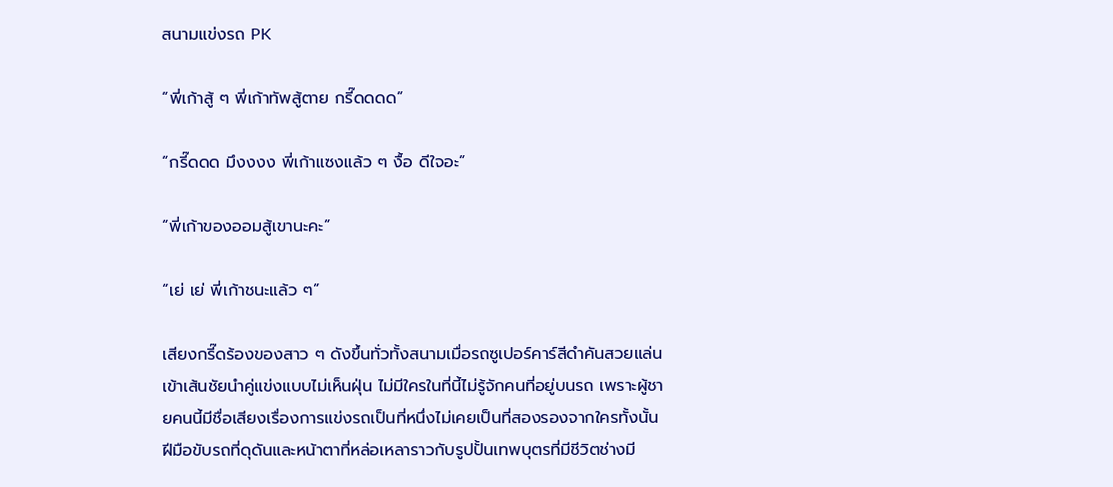สนามแข่งรถ PK

“พี่เก้าสู้ ๆ พี่เก้าทัพสู้ตาย กรี๊ดดดด”

“กรี๊ดดด มึงงงง พี่เก้าแซงแล้ว ๆ งื้อ ดีใจอะ”

“พี่เก้าของออมสู้เขานะคะ”

“เย่ เย่ พี่เก้าชนะแล้ว ๆ”

เสียงกรี๊ดร้องของสาว ๆ ดังขึ้นทั่วทั้งสนามเมื่อรถซูเปอร์คาร์สีดำคันสวยแล่นเข้าเส้นชัยนำคู่แข่งแบบไม่เห็นฝุ่น ไม่มีใครในที่นี้ไม่รู้จักคนที่อยู่บนรถ เพราะผู้ชายคนนี้มีชื่อเสียงเรื่องการแข่งรถเป็นที่หนึ่งไม่เคยเป็นที่สองรองจากใครทั้งนั้น ฝีมือขับรถที่ดุดันและหน้าตาที่หล่อเหลาราวกับรูปปั้นเทพบุตรที่มีชีวิตช่างมี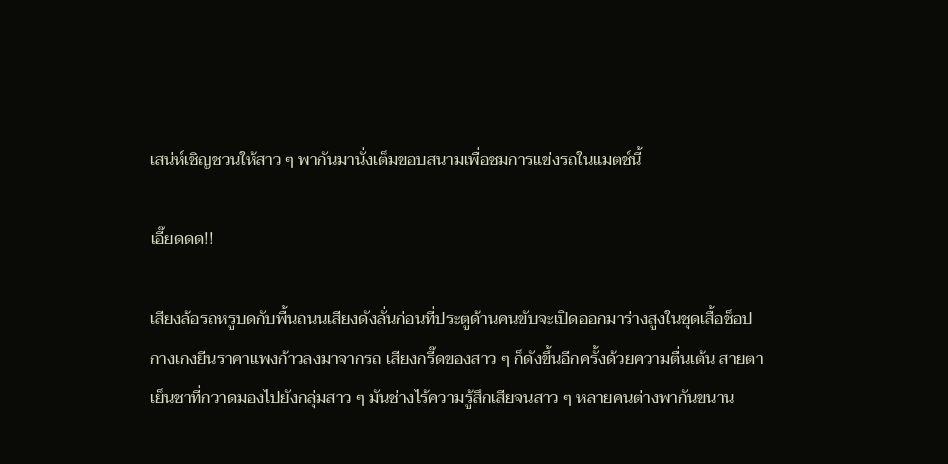เสน่ห์เชิญชวนให้สาว ๆ พากันมานั่งเต็มขอบสนามเพื่อชมการแข่งรถในแมตช์นี้

เอี๊ยดดด!!

เสียงล้อรถหรูบดกับพื้นถนนเสียงดังลั่นก่อนที่ประตูด้านคนขับจะเปิดออกมาร่างสูงในชุดเสื้อช็อปกางเกงยีนราคาแพงก้าวลงมาจากรถ เสียงกรี๊ดของสาว ๆ ก็ดังขึ้นอีกครั้งด้วยความตื่นเต้น สายตาเย็นชาที่กวาดมองไปยังกลุ่มสาว ๆ มันช่างไร้ความรู้สึกเสียจนสาว ๆ หลายคนต่างพากันขนาน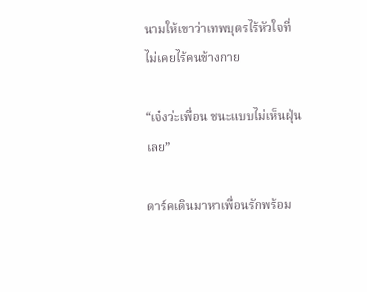นามให้เขาว่าเทพบุตรไร้หัวใจที่ไม่เคยไร้คนข้างกาย

“เจ๋งว่ะเพื่อน ชนะแบบไม่เห็นฝุ่นเลย”

ดาร์คเดินมาหาเพื่อนรักพร้อม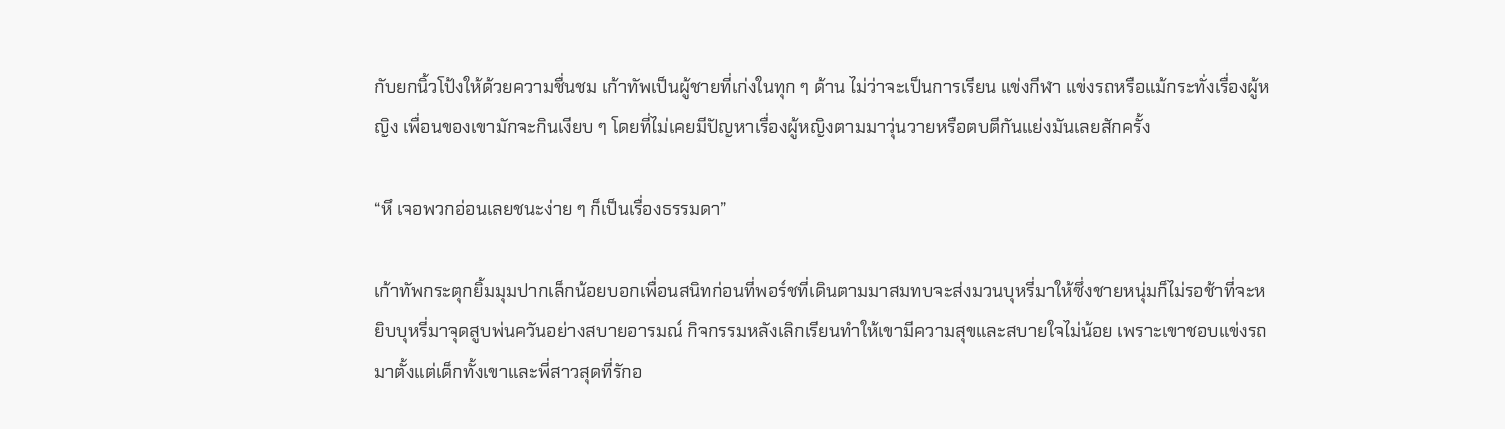กับยกนิ้วโป้งให้ด้วยความชื่นชม เก้าทัพเป็นผู้ชายที่เก่งในทุก ๆ ด้าน ไม่ว่าจะเป็นการเรียน แข่งกีฬา แข่งรถหรือแม้กระทั่งเรื่องผู้หญิง เพื่อนของเขามักจะกินเงียบ ๆ โดยที่ไม่เคยมีปัญหาเรื่องผู้หญิงตามมาวุ่นวายหรือตบตีกันแย่งมันเลยสักครั้ง

“หึ เจอพวกอ่อนเลยชนะง่าย ๆ ก็เป็นเรื่องธรรมดา”

เก้าทัพกระตุกยิ้มมุมปากเล็กน้อยบอกเพื่อนสนิทก่อนที่พอร์ชที่เดินตามมาสมทบจะส่งมวนบุหรี่มาให้ซึ่งชายหนุ่มก็ไม่รอช้าที่จะหยิบบุหรี่มาจุดสูบพ่นควันอย่างสบายอารมณ์ กิจกรรมหลังเลิกเรียนทำให้เขามีความสุขและสบายใจไม่น้อย เพราะเขาชอบแข่งรถมาตั้งแต่เด็กทั้งเขาและพี่สาวสุดที่รักอ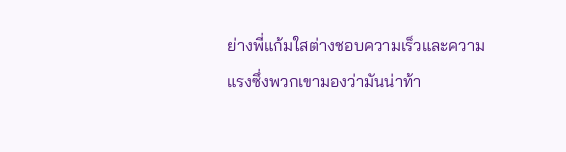ย่างพี่แก้มใสต่างชอบความเร็วและความแรงซึ่งพวกเขามองว่ามันน่าท้า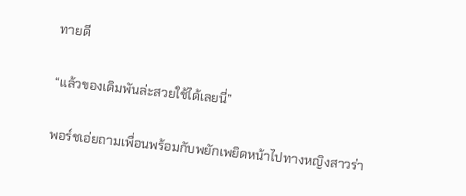ทายดี

“แล้วของเดิมพันล่ะสวยใช้ได้เลยนี่”

พอร์ชเอ่ยถามเพื่อนพร้อมกับพยักเพยิดหน้าไปทางหญิงสาวร่า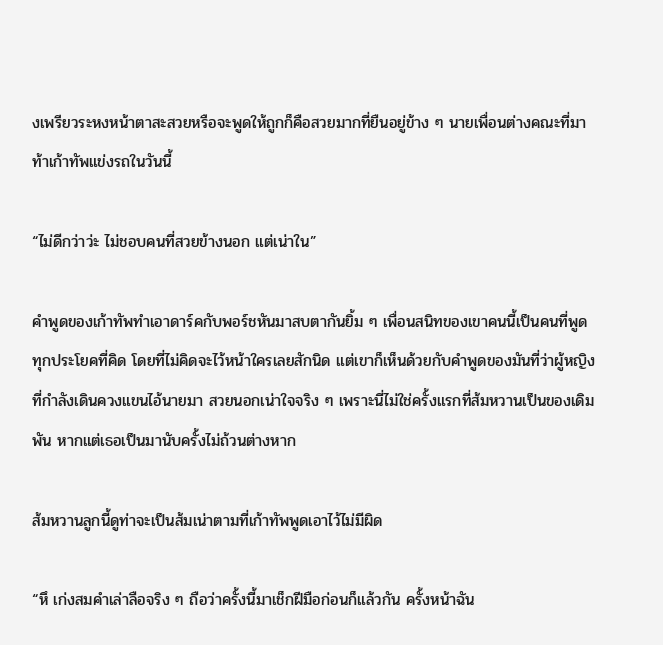งเพรียวระหงหน้าตาสะสวยหรือจะพูดให้ถูกก็คือสวยมากที่ยืนอยู่ข้าง ๆ นายเพื่อนต่างคณะที่มาท้าเก้าทัพแข่งรถในวันนี้

“ไม่ดีกว่าว่ะ ไม่ชอบคนที่สวยข้างนอก แต่เน่าใน”

คำพูดของเก้าทัพทำเอาดาร์คกับพอร์ชหันมาสบตากันยิ้ม ๆ เพื่อนสนิทของเขาคนนี้เป็นคนที่พูดทุกประโยคที่คิด โดยที่ไม่คิดจะไว้หน้าใครเลยสักนิด แต่เขาก็เห็นด้วยกับคำพูดของมันที่ว่าผู้หญิงที่กำลังเดินควงแขนไอ้นายมา สวยนอกเน่าใจจริง ๆ เพราะนี่ไม่ใช่ครั้งแรกที่ส้มหวานเป็นของเดิมพัน หากแต่เธอเป็นมานับครั้งไม่ถ้วนต่างหาก

ส้มหวานลูกนี้ดูท่าจะเป็นส้มเน่าตามที่เก้าทัพพูดเอาไว้ไม่มีผิด

“หึ เก่งสมคำเล่าลือจริง ๆ ถือว่าครั้งนี้มาเช็กฝีมือก่อนก็แล้วกัน ครั้งหน้าฉัน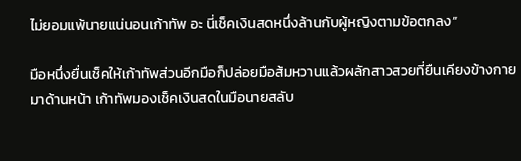ไม่ยอมแพ้นายแน่นอนเก้าทัพ อะ นี่เช็คเงินสดหนึ่งล้านกับผู้หญิงตามข้อตกลง”

มือหนึ่งยื่นเช็คให้เก้าทัพส่วนอีกมือก็ปล่อยมือส้มหวานแล้วผลักสาวสวยที่ยืนเคียงข้างกายมาด้านหน้า เก้าทัพมองเช็คเงินสดในมือนายสลับ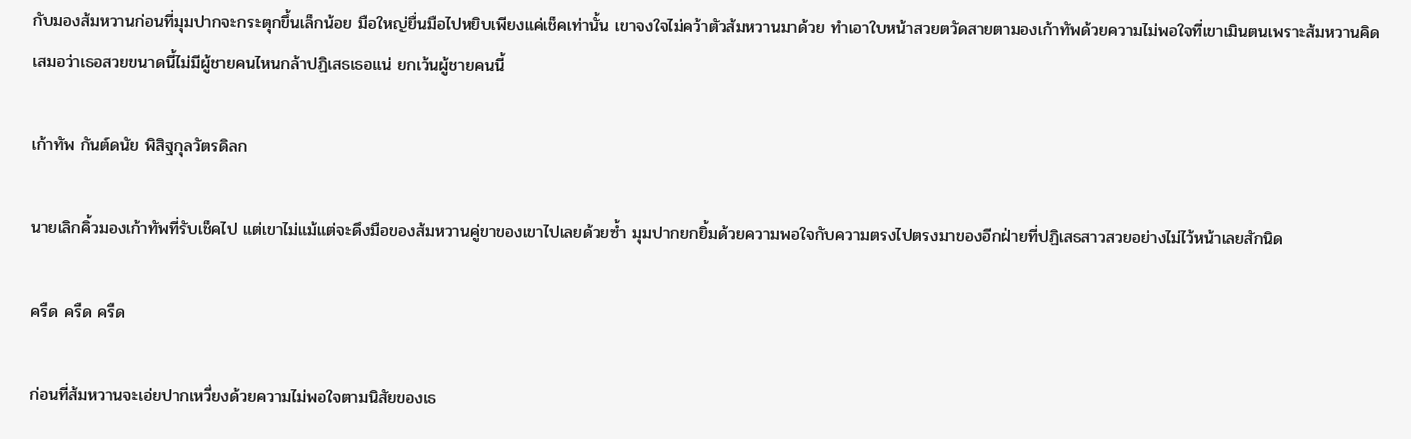กับมองส้มหวานก่อนที่มุมปากจะกระตุกขึ้นเล็กน้อย มือใหญ่ยื่นมือไปหยิบเพียงแค่เช็คเท่านั้น เขาจงใจไม่คว้าตัวส้มหวานมาด้วย ทำเอาใบหน้าสวยตวัดสายตามองเก้าทัพด้วยความไม่พอใจที่เขาเมินตนเพราะส้มหวานคิดเสมอว่าเธอสวยขนาดนี้ไม่มีผู้ชายคนไหนกล้าปฏิเสธเธอแน่ ยกเว้นผู้ชายคนนี้

เก้าทัพ กันต์ดนัย พิสิฐกุลวัตรดิลก

นายเลิกคิ้วมองเก้าทัพที่รับเช็คไป แต่เขาไม่แม้แต่จะดึงมือของส้มหวานคู่ขาของเขาไปเลยด้วยซ้ำ มุมปากยกยิ้มด้วยความพอใจกับความตรงไปตรงมาของอีกฝ่ายที่ปฏิเสธสาวสวยอย่างไม่ไว้หน้าเลยสักนิด

ครืด ครืด ครืด

ก่อนที่ส้มหวานจะเอ่ยปากเหวี่ยงด้วยความไม่พอใจตามนิสัยของเธ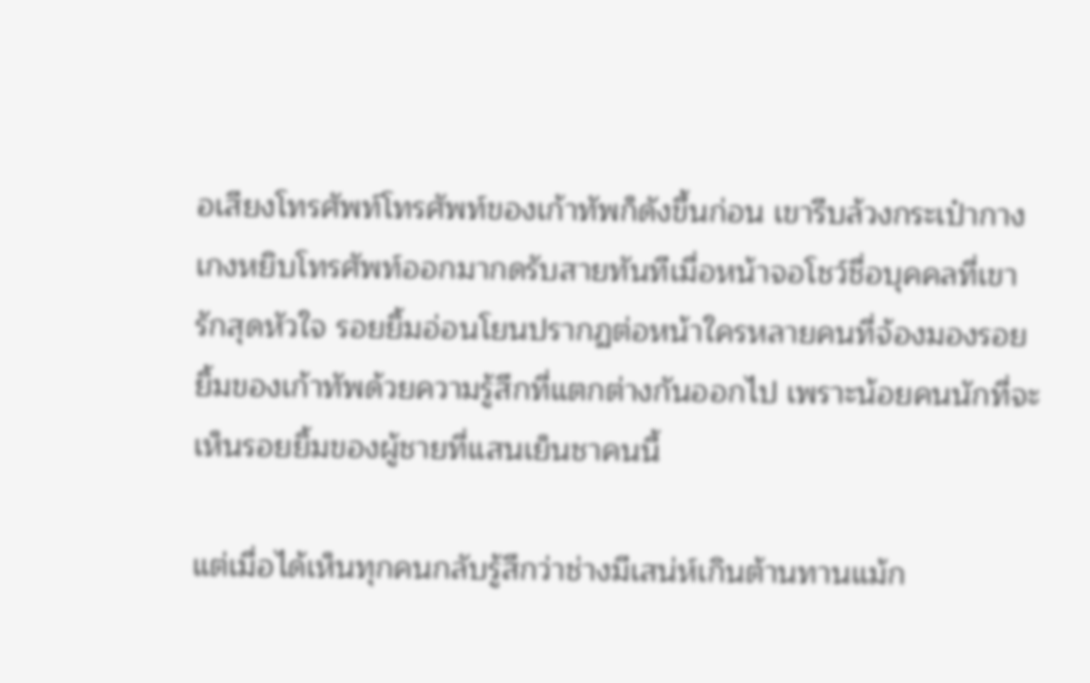อเสียงโทรศัพท์โทรศัพท์ของเก้าทัพก็ดังขึ้นก่อน เขารีบล้วงกระเป๋ากางเกงหยิบโทรศัพท์ออกมากดรับสายทันทีเมื่อหน้าจอโชว์ชื่อบุคคลที่เขารักสุดหัวใจ รอยยิ้มอ่อนโยนปรากฏต่อหน้าใครหลายคนที่จ้องมองรอยยิ้มของเก้าทัพด้วยความรู้สึกที่แตกต่างกันออกไป เพราะน้อยคนนักที่จะเห็นรอยยิ้มของผู้ชายที่แสนเย็นชาคนนี้

แต่เมื่อได้เห็นทุกคนกลับรู้สึกว่าช่างมีเสน่ห์เกินต้านทานแม้ก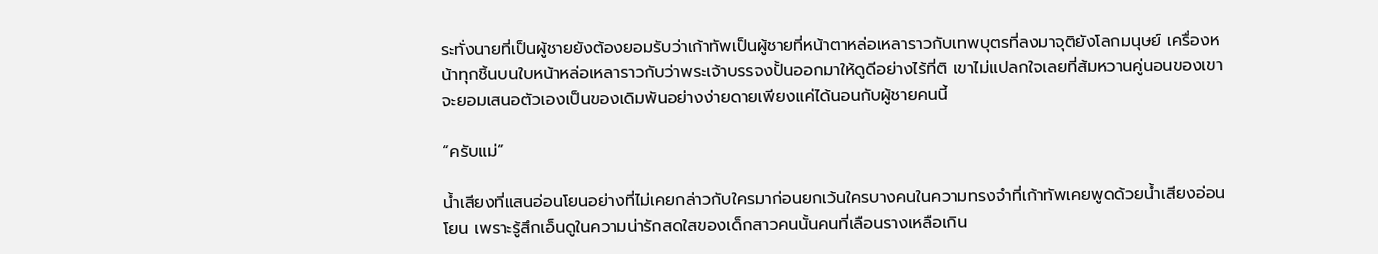ระทั่งนายที่เป็นผู้ชายยังต้องยอมรับว่าเก้าทัพเป็นผู้ชายที่หน้าตาหล่อเหลาราวกับเทพบุตรที่ลงมาจุติยังโลกมนุษย์ เครื่องหน้าทุกชิ้นบนใบหน้าหล่อเหลาราวกับว่าพระเจ้าบรรจงปั้นออกมาให้ดูดีอย่างไร้ที่ติ เขาไม่แปลกใจเลยที่ส้มหวานคู่นอนของเขาจะยอมเสนอตัวเองเป็นของเดิมพันอย่างง่ายดายเพียงแค่ได้นอนกับผู้ชายคนนี้

“ครับแม่”

น้ำเสียงที่แสนอ่อนโยนอย่างที่ไม่เคยกล่าวกับใครมาก่อนยกเว้นใครบางคนในความทรงจำที่เก้าทัพเคยพูดด้วยน้ำเสียงอ่อนโยน เพราะรู้สึกเอ็นดูในความน่ารักสดใสของเด็กสาวคนนั้นคนที่เลือนรางเหลือเกิน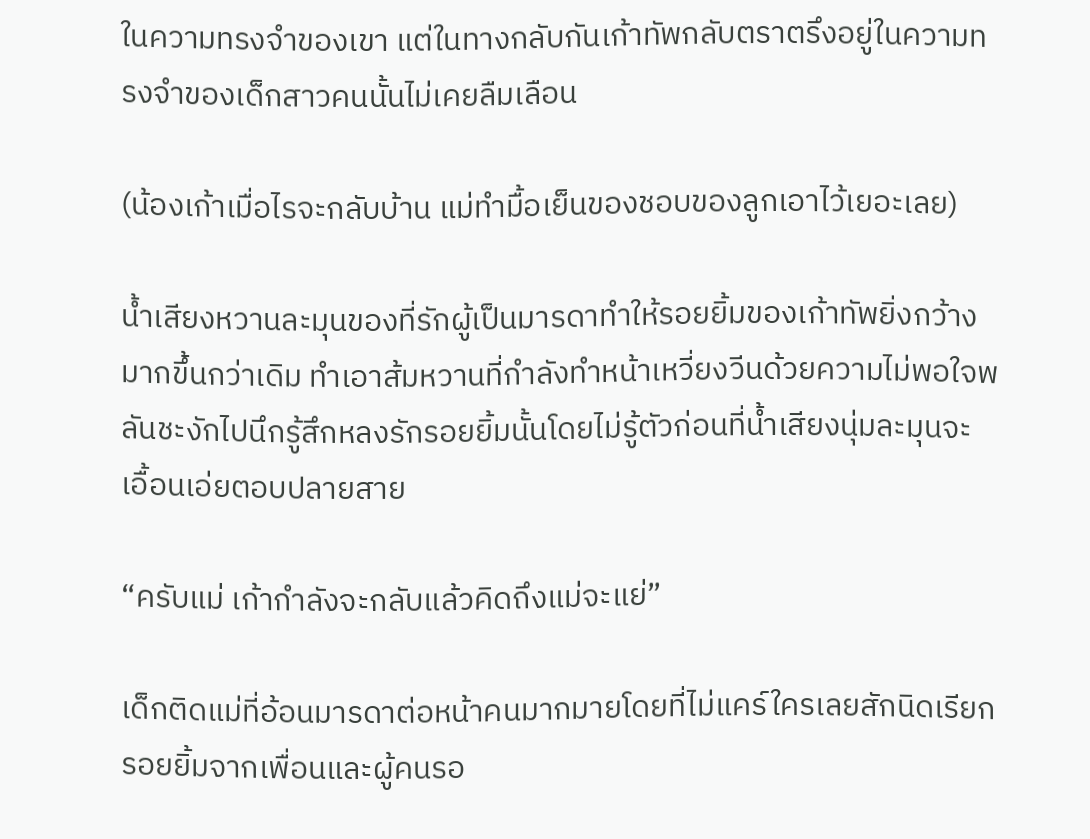ในความทรงจำของเขา แต่ในทางกลับกันเก้าทัพกลับตราตรึงอยู่ในความทรงจำของเด็กสาวคนนั้นไม่เคยลืมเลือน

(น้องเก้าเมื่อไรจะกลับบ้าน แม่ทำมื้อเย็นของชอบของลูกเอาไว้เยอะเลย)

น้ำเสียงหวานละมุนของที่รักผู้เป็นมารดาทำให้รอยยิ้มของเก้าทัพยิ่งกว้างมากขึ้นกว่าเดิม ทำเอาส้มหวานที่กำลังทำหน้าเหวี่ยงวีนด้วยความไม่พอใจพลันชะงักไปนึกรู้สึกหลงรักรอยยิ้มนั้นโดยไม่รู้ตัวก่อนที่น้ำเสียงนุ่มละมุนจะเอื้อนเอ่ยตอบปลายสาย

“ครับแม่ เก้ากำลังจะกลับแล้วคิดถึงแม่จะแย่”

เด็กติดแม่ที่อ้อนมารดาต่อหน้าคนมากมายโดยที่ไม่แคร์ใครเลยสักนิดเรียกรอยยิ้มจากเพื่อนและผู้คนรอ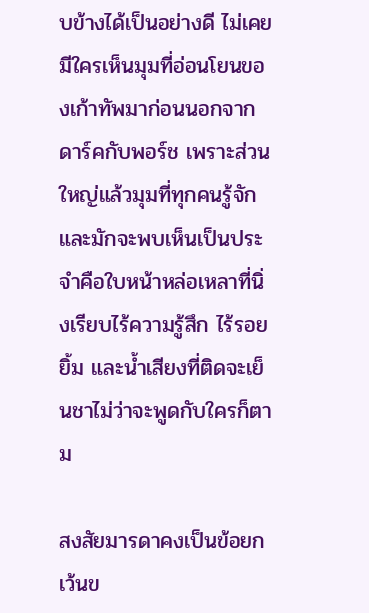บข้างได้เป็นอย่างดี ไม่เคยมีใครเห็นมุมที่อ่อนโยนของเก้าทัพมาก่อนนอกจากดาร์คกับพอร์ช เพราะส่วนใหญ่แล้วมุมที่ทุกคนรู้จักและมักจะพบเห็นเป็นประจำคือใบหน้าหล่อเหลาที่นิ่งเรียบไร้ความรู้สึก ไร้รอยยิ้ม และน้ำเสียงที่ติดจะเย็นชาไม่ว่าจะพูดกับใครก็ตาม

สงสัยมารดาคงเป็นข้อยกเว้นข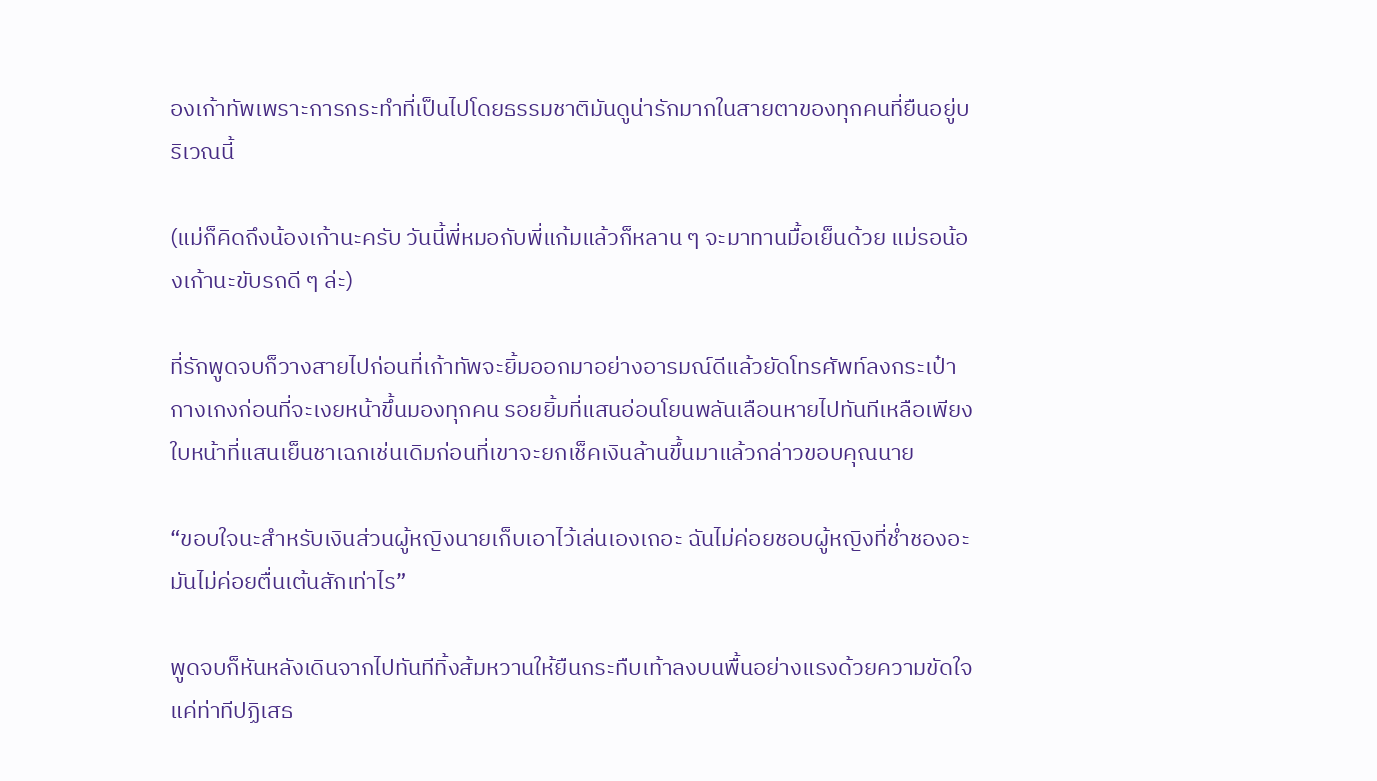องเก้าทัพเพราะการกระทำที่เป็นไปโดยธรรมชาติมันดูน่ารักมากในสายตาของทุกคนที่ยืนอยู่บริเวณนี้

(แม่ก็คิดถึงน้องเก้านะครับ วันนี้พี่หมอกับพี่แก้มแล้วก็หลาน ๆ จะมาทานมื้อเย็นด้วย แม่รอน้องเก้านะขับรถดี ๆ ล่ะ)

ที่รักพูดจบก็วางสายไปก่อนที่เก้าทัพจะยิ้มออกมาอย่างอารมณ์ดีแล้วยัดโทรศัพท์ลงกระเป๋ากางเกงก่อนที่จะเงยหน้าขึ้นมองทุกคน รอยยิ้มที่แสนอ่อนโยนพลันเลือนหายไปทันทีเหลือเพียงใบหน้าที่แสนเย็นชาเฉกเช่นเดิมก่อนที่เขาจะยกเช็คเงินล้านขึ้นมาแล้วกล่าวขอบคุณนาย

“ขอบใจนะสำหรับเงินส่วนผู้หญิงนายเก็บเอาไว้เล่นเองเถอะ ฉันไม่ค่อยชอบผู้หญิงที่ช่ำชองอะมันไม่ค่อยตื่นเต้นสักเท่าไร”

พูดจบก็หันหลังเดินจากไปทันทีทิ้งส้มหวานให้ยืนกระทืบเท้าลงบนพื้นอย่างแรงด้วยความขัดใจ แค่ท่าทีปฏิเสธ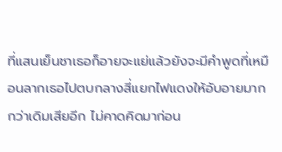ที่แสนเย็นชาเธอก็อายจะแย่แล้วยังจะมีคำพูดที่เหมือนลากเธอไปตบกลางสี่แยกไฟแดงให้อับอายมากกว่าเดิมเสียอีก ไม่คาดคิดมาก่อน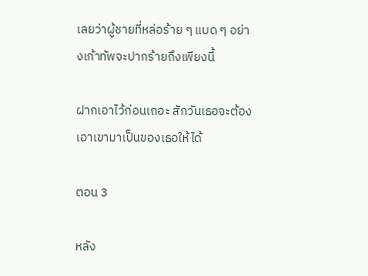เลยว่าผู้ชายที่หล่อร้าย ๆ แบด ๆ อย่างเก้าทัพจะปากร้ายถึงเพียงนี้

ฝากเอาไว้ก่อนเถอะ สักวันเธอจะต้องเอาเขามาเป็นของเธอให้ได้

ตอน 3

หลัง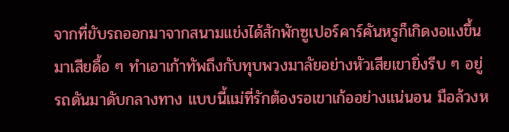จากที่ขับรถออกมาจากสนามแข่งได้สักพักซูเปอร์คาร์คันหรูก็เกิดงอแงขึ้นมาเสียดื้อ ๆ ทำเอาเก้าทัพถึงกับทุบพวงมาลัยอย่างหัวเสียเขายิ่งรีบ ๆ อยู่รถดันมาดับกลางทาง แบบนี้แม่ที่รักต้องรอเขาเก้ออย่างแน่นอน มือล้วงห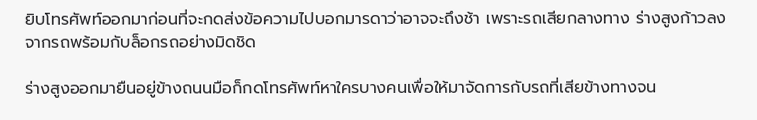ยิบโทรศัพท์ออกมาก่อนที่จะกดส่งข้อความไปบอกมารดาว่าอาจจะถึงช้า เพราะรถเสียกลางทาง ร่างสูงก้าวลงจากรถพร้อมกับล็อกรถอย่างมิดชิด

ร่างสูงออกมายืนอยู่ข้างถนนมือก็กดโทรศัพท์หาใครบางคนเพื่อให้มาจัดการกับรถที่เสียข้างทางจน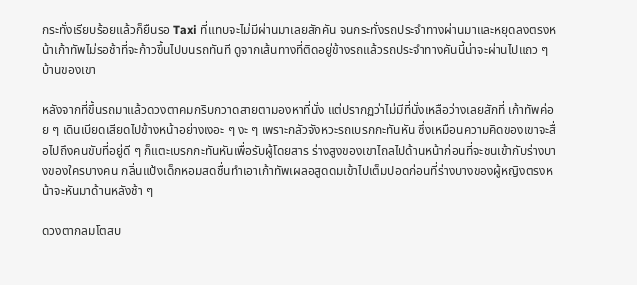กระทั่งเรียบร้อยแล้วก็ยืนรอ Taxi ที่แทบจะไม่มีผ่านมาเลยสักคัน จนกระทั่งรถประจำทางผ่านมาและหยุดลงตรงหน้าเก้าทัพไม่รอช้าที่จะก้าวขึ้นไปบนรถทันที ดูจากเส้นทางที่ติดอยู่ข้างรถแล้วรถประจำทางคันนี้น่าจะผ่านไปแถว ๆ บ้านของเขา

หลังจากที่ขึ้นรถมาแล้วดวงตาคมกริบกวาดสายตามองหาที่นั่ง แต่ปรากฏว่าไม่มีที่นั่งเหลือว่างเลยสักที่ เก้าทัพค่อย ๆ เดินเบียดเสียดไปข้างหน้าอย่างเงอะ ๆ งะ ๆ เพราะกลัวจังหวะรถเบรกกะทันหัน ซึ่งเหมือนความคิดของเขาจะสื่อไปถึงคนขับที่อยู่ดี ๆ ก็แตะเบรกกะทันหันเพื่อรับผู้โดยสาร ร่างสูงของเขาไถลไปด้านหน้าก่อนที่จะชนเข้ากับร่างบางของใครบางคน กลิ่นแป้งเด็กหอมสดชื่นทำเอาเก้าทัพเผลอสูดดมเข้าไปเต็มปอดก่อนที่ร่างบางของผู้หญิงตรงหน้าจะหันมาด้านหลังช้า ๆ

ดวงตากลมโตสบ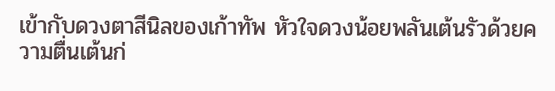เข้ากับดวงตาสีนิลของเก้าทัพ หัวใจดวงน้อยพลันเต้นรัวด้วยความตื่นเต้นก่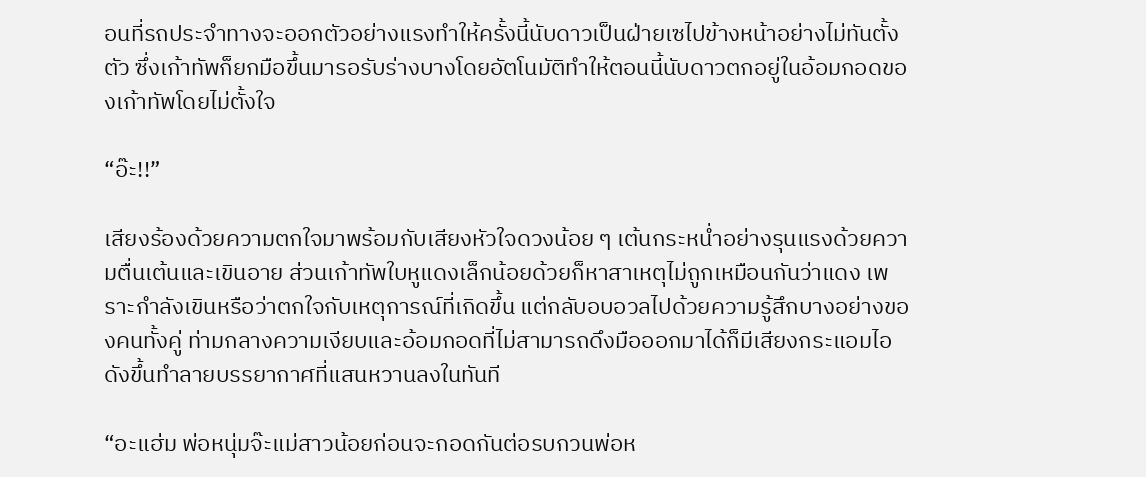อนที่รถประจำทางจะออกตัวอย่างแรงทำให้ครั้งนี้นับดาวเป็นฝ่ายเซไปข้างหน้าอย่างไม่ทันตั้งตัว ซึ่งเก้าทัพก็ยกมือขึ้นมารอรับร่างบางโดยอัตโนมัติทำให้ตอนนี้นับดาวตกอยู่ในอ้อมกอดของเก้าทัพโดยไม่ตั้งใจ

“อ๊ะ!!”

เสียงร้องด้วยความตกใจมาพร้อมกับเสียงหัวใจดวงน้อย ๆ เต้นกระหน่ำอย่างรุนแรงด้วยความตื่นเต้นและเขินอาย ส่วนเก้าทัพใบหูแดงเล็กน้อยด้วยก็หาสาเหตุไม่ถูกเหมือนกันว่าแดง เพราะกำลังเขินหรือว่าตกใจกับเหตุการณ์ที่เกิดขึ้น แต่กลับอบอวลไปด้วยความรู้สึกบางอย่างของคนทั้งคู่ ท่ามกลางความเงียบและอ้อมกอดที่ไม่สามารถดึงมือออกมาได้ก็มีเสียงกระแอมไอดังขึ้นทำลายบรรยากาศที่แสนหวานลงในทันที

“อะแฮ่ม พ่อหนุ่มจ๊ะแม่สาวน้อยก่อนจะกอดกันต่อรบกวนพ่อห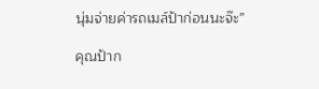นุ่มจ่ายค่ารถเมล์ป้าก่อนนะจ๊ะ”

คุณป้าก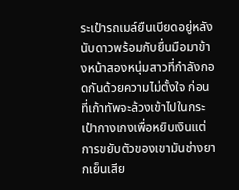ระเป๋ารถเมล์ยืนเบียดอยู่หลังนับดาวพร้อมกับยื่นมือมาข้างหน้าสองหนุ่มสาวที่กำลังกอดกันด้วยความไม่ตั้งใจ ก่อนที่เก้าทัพจะล้วงเข้าไปในกระเป๋ากางเกงเพื่อหยิบเงินแต่การขยับตัวของเขามันช่างยากเย็นเสีย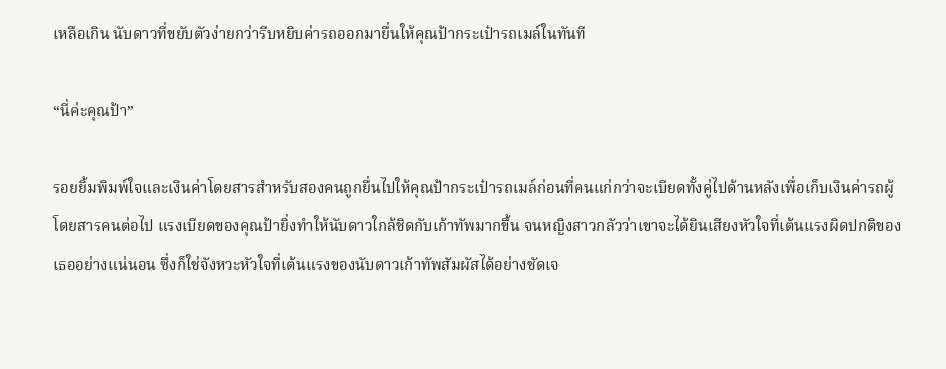เหลือเกิน นับดาวที่ขยับตัวง่ายกว่ารีบหยิบค่ารถออกมายื่นให้คุณป้ากระเป๋ารถเมล์ในทันที

“นี่ค่ะคุณป้า”

รอยยิ้มพิมพ์ใจและเงินค่าโดยสารสำหรับสองคนถูกยื่นไปให้คุณป้ากระเป๋ารถเมล์ก่อนที่คนแก่กว่าจะเบียดทั้งคู่ไปด้านหลังเพื่อเก็บเงินค่ารถผู้โดยสารคนต่อไป แรงเบียดของคุณป้ายิ่งทำให้นับดาวใกล้ชิดกับเก้าทัพมากขึ้น จนหญิงสาวกลัวว่าเขาจะได้ยินเสียงหัวใจที่เต้นแรงผิดปกติของเธออย่างแน่นอน ซึ่งก็ใช่จังหวะหัวใจที่เต้นแรงของนับดาวเก้าทัพสัมผัสได้อย่างชัดเจ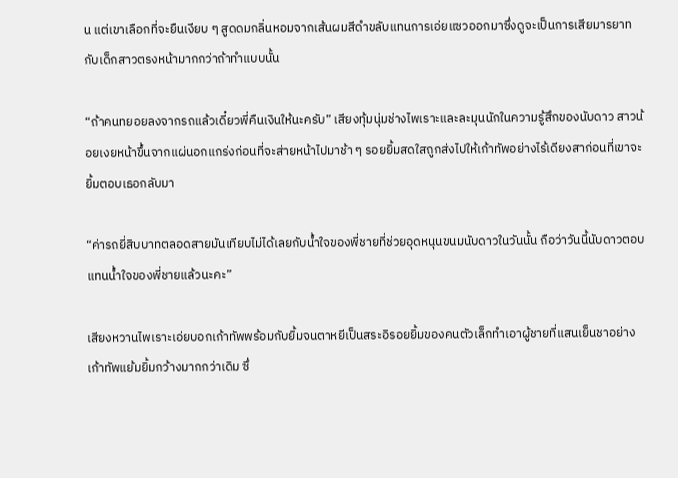น แต่เขาเลือกที่จะยืนเงียบ ๆ สูดดมกลิ่นหอมจากเส้นผมสีดำขลับแทนการเอ่ยแซวออกมาซึ่งดูจะเป็นการเสียมารยาทกับเด็กสาวตรงหน้ามากกว่าถ้าทำแบบนั้น

“ถ้าคนทยอยลงจากรถแล้วเดี๋ยวพี่คืนเงินให้นะครับ” เสียงทุ้มนุ่มช่างไพเราะและละมุนนักในความรู้สึกของนับดาว สาวน้อยเงยหน้าขึ้นจากแผ่นอกแกร่งก่อนที่จะส่ายหน้าไปมาช้า ๆ รอยยิ้มสดใสถูกส่งไปให้เก้าทัพอย่างไร้เดียงสาก่อนที่เขาจะยิ้มตอบเธอกลับมา

“ค่ารถยี่สิบบาทตลอดสายมันเทียบไม่ได้เลยกับน้ำใจของพี่ชายที่ช่วยอุดหนุนขนมนับดาวในวันนั้น ถือว่าวันนี้นับดาวตอบแทนน้ำใจของพี่ชายแล้วนะคะ”

เสียงหวานไพเราะเอ่ยบอกเก้าทัพพร้อมกับยิ้มจนตาหยีเป็นสระอิรอยยิ้มของคนตัวเล็กทำเอาผู้ชายที่แสนเย็นชาอย่างเก้าทัพแย้มยิ้มกว้างมากกว่าเดิม ซึ่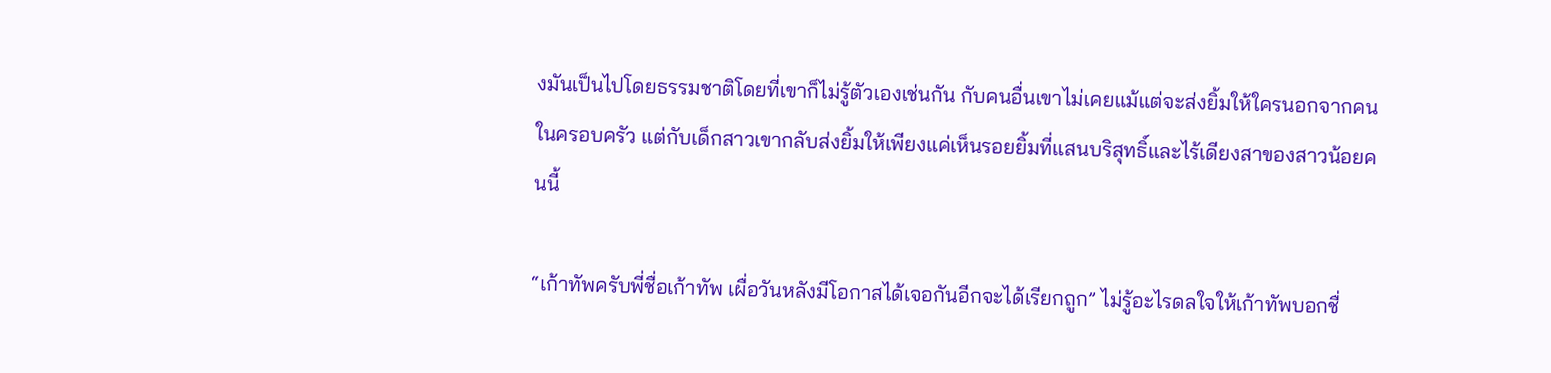งมันเป็นไปโดยธรรมชาติโดยที่เขาก็ไม่รู้ตัวเองเช่นกัน กับคนอื่นเขาไม่เคยแม้แต่จะส่งยิ้มให้ใครนอกจากคนในครอบครัว แต่กับเด็กสาวเขากลับส่งยิ้มให้เพียงแค่เห็นรอยยิ้มที่แสนบริสุทธิ์และไร้เดียงสาของสาวน้อยคนนี้

“เก้าทัพครับพี่ชื่อเก้าทัพ เผื่อวันหลังมีโอกาสได้เจอกันอีกจะได้เรียกถูก” ไม่รู้อะไรดลใจให้เก้าทัพบอกชื่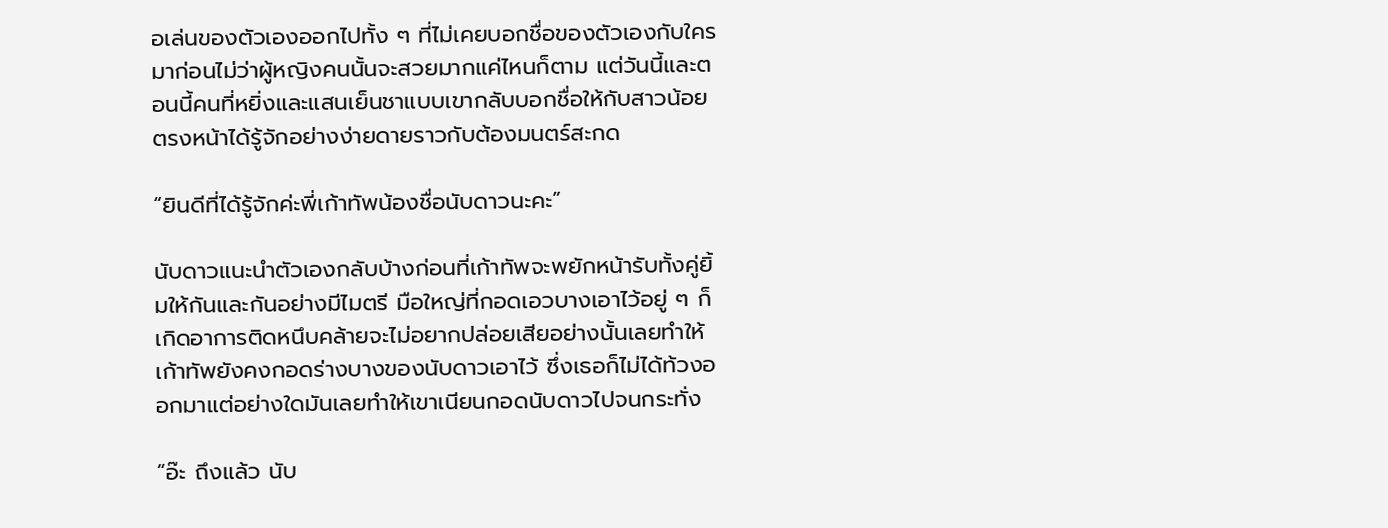อเล่นของตัวเองออกไปทั้ง ๆ ที่ไม่เคยบอกชื่อของตัวเองกับใครมาก่อนไม่ว่าผู้หญิงคนนั้นจะสวยมากแค่ไหนก็ตาม แต่วันนี้และตอนนี้คนที่หยิ่งและแสนเย็นชาแบบเขากลับบอกชื่อให้กับสาวน้อยตรงหน้าได้รู้จักอย่างง่ายดายราวกับต้องมนตร์สะกด

“ยินดีที่ได้รู้จักค่ะพี่เก้าทัพน้องชื่อนับดาวนะคะ”

นับดาวแนะนำตัวเองกลับบ้างก่อนที่เก้าทัพจะพยักหน้ารับทั้งคู่ยิ้มให้กันและกันอย่างมีไมตรี มือใหญ่ที่กอดเอวบางเอาไว้อยู่ ๆ ก็เกิดอาการติดหนึบคล้ายจะไม่อยากปล่อยเสียอย่างนั้นเลยทำให้เก้าทัพยังคงกอดร่างบางของนับดาวเอาไว้ ซึ่งเธอก็ไม่ได้ท้วงออกมาแต่อย่างใดมันเลยทำให้เขาเนียนกอดนับดาวไปจนกระทั่ง

“อ๊ะ ถึงแล้ว นับ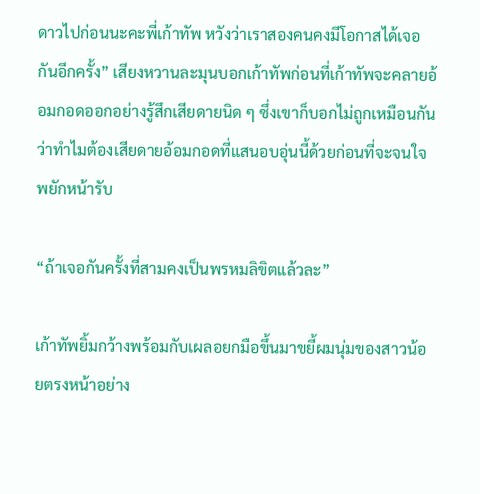ดาวไปก่อนนะคะพี่เก้าทัพ หวังว่าเราสองคนคงมีโอกาสได้เจอกันอีกครั้ง” เสียงหวานละมุนบอกเก้าทัพก่อนที่เก้าทัพจะคลายอ้อมกอดออกอย่างรู้สึกเสียดายนิด ๆ ซึ่งเขาก็บอกไม่ถูกเหมือนกันว่าทำไมต้องเสียดายอ้อมกอดที่แสนอบอุ่นนี้ด้วยก่อนที่จะจนใจพยักหน้ารับ

“ถ้าเจอกันครั้งที่สามคงเป็นพรหมลิขิตแล้วละ”

เก้าทัพยิ้มกว้างพร้อมกับเผลอยกมือขึ้นมาขยี้ผมนุ่มของสาวน้อยตรงหน้าอย่าง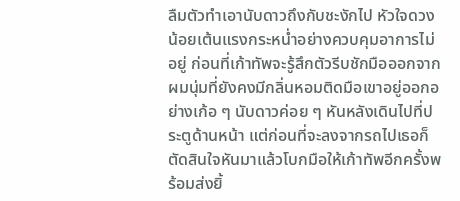ลืมตัวทำเอานับดาวถึงกับชะงักไป หัวใจดวงน้อยเต้นแรงกระหน่ำอย่างควบคุมอาการไม่อยู่ ก่อนที่เก้าทัพจะรู้สึกตัวรีบชักมือออกจากผมนุ่มที่ยังคงมีกลิ่นหอมติดมือเขาอยู่ออกอย่างเก้อ ๆ นับดาวค่อย ๆ หันหลังเดินไปที่ประตูด้านหน้า แต่ก่อนที่จะลงจากรถไปเธอก็ตัดสินใจหันมาแล้วโบกมือให้เก้าทัพอีกครั้งพร้อมส่งยิ้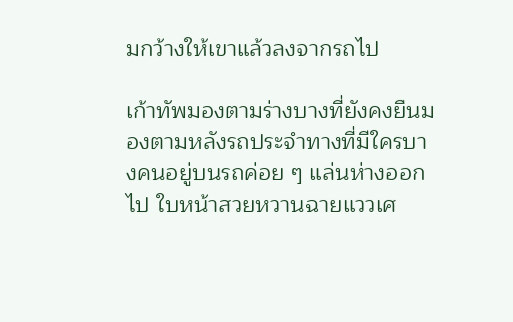มกว้างให้เขาแล้วลงจากรถไป

เก้าทัพมองตามร่างบางที่ยังคงยืนมองตามหลังรถประจำทางที่มีใครบางคนอยู่บนรถค่อย ๆ แล่นห่างออกไป ใบหน้าสวยหวานฉายแววเศ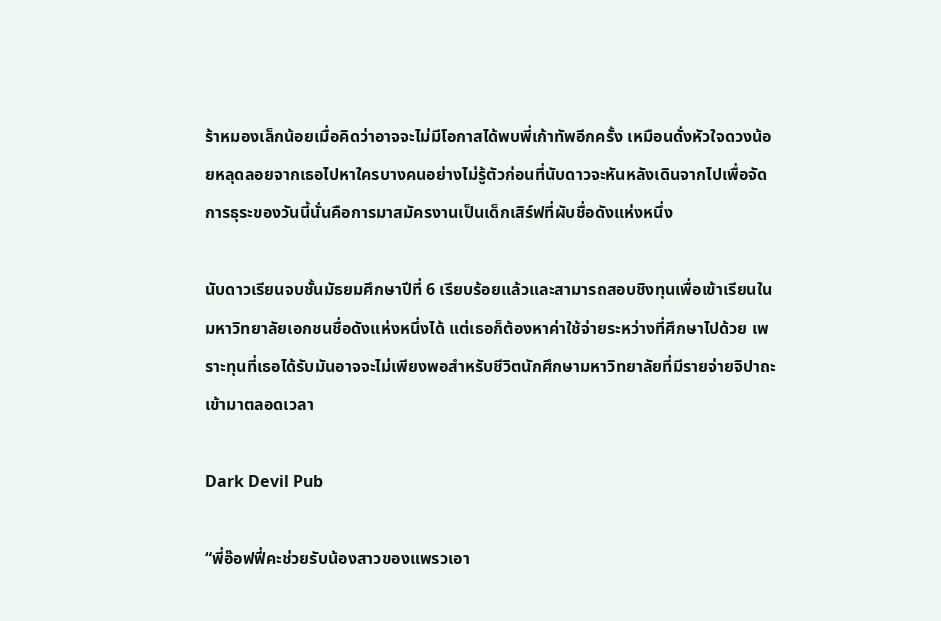ร้าหมองเล็กน้อยเมื่อคิดว่าอาจจะไม่มีโอกาสได้พบพี่เก้าทัพอีกครั้ง เหมือนดั่งหัวใจดวงน้อยหลุดลอยจากเธอไปหาใครบางคนอย่างไม่รู้ตัวก่อนที่นับดาวจะหันหลังเดินจากไปเพื่อจัดการธุระของวันนี้นั่นคือการมาสมัครงานเป็นเด็กเสิร์ฟที่ผับชื่อดังแห่งหนึ่ง

นับดาวเรียนจบชั้นมัธยมศึกษาปีที่ 6 เรียบร้อยแล้วและสามารถสอบชิงทุนเพื่อเข้าเรียนในมหาวิทยาลัยเอกชนชื่อดังแห่งหนึ่งได้ แต่เธอก็ต้องหาค่าใช้จ่ายระหว่างที่ศึกษาไปด้วย เพราะทุนที่เธอได้รับมันอาจจะไม่เพียงพอสำหรับชีวิตนักศึกษามหาวิทยาลัยที่มีรายจ่ายจิปาถะเข้ามาตลอดเวลา

Dark Devil Pub

“พี่อ๊อฟฟี่คะช่วยรับน้องสาวของแพรวเอา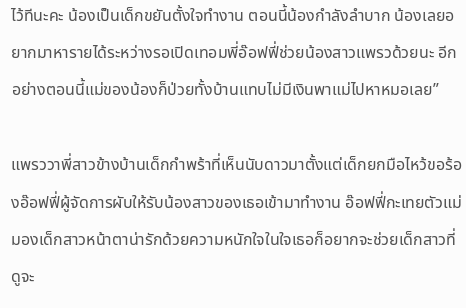ไว้ทีนะคะ น้องเป็นเด็กขยันตั้งใจทำงาน ตอนนี้น้องกำลังลำบาก น้องเลยอยากมาหารายได้ระหว่างรอเปิดเทอมพี่อ๊อฟฟี่ช่วยน้องสาวแพรวด้วยนะ อีกอย่างตอนนี้แม่ของน้องก็ป่วยทั้งบ้านแทบไม่มีเงินพาแม่ไปหาหมอเลย”

แพรววาพี่สาวข้างบ้านเด็กกำพร้าที่เห็นนับดาวมาตั้งแต่เด็กยกมือไหว้ขอร้องอ๊อฟฟี่ผู้จัดการผับให้รับน้องสาวของเธอเข้ามาทำงาน อ๊อฟฟี่กะเทยตัวแม่มองเด็กสาวหน้าตาน่ารักด้วยความหนักใจในใจเธอก็อยากจะช่วยเด็กสาวที่ดูจะ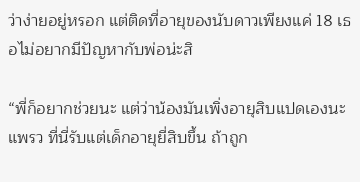ว่าง่ายอยู่หรอก แต่ติดที่อายุของนับดาวเพียงแค่ 18 เธอไม่อยากมีปัญหากับพ่อน่ะสิ

“พี่ก็อยากช่วยนะ แต่ว่าน้องมันเพิ่งอายุสิบแปดเองนะแพรว ที่นี่รับแต่เด็กอายุยี่สิบขึ้น ถ้าถูก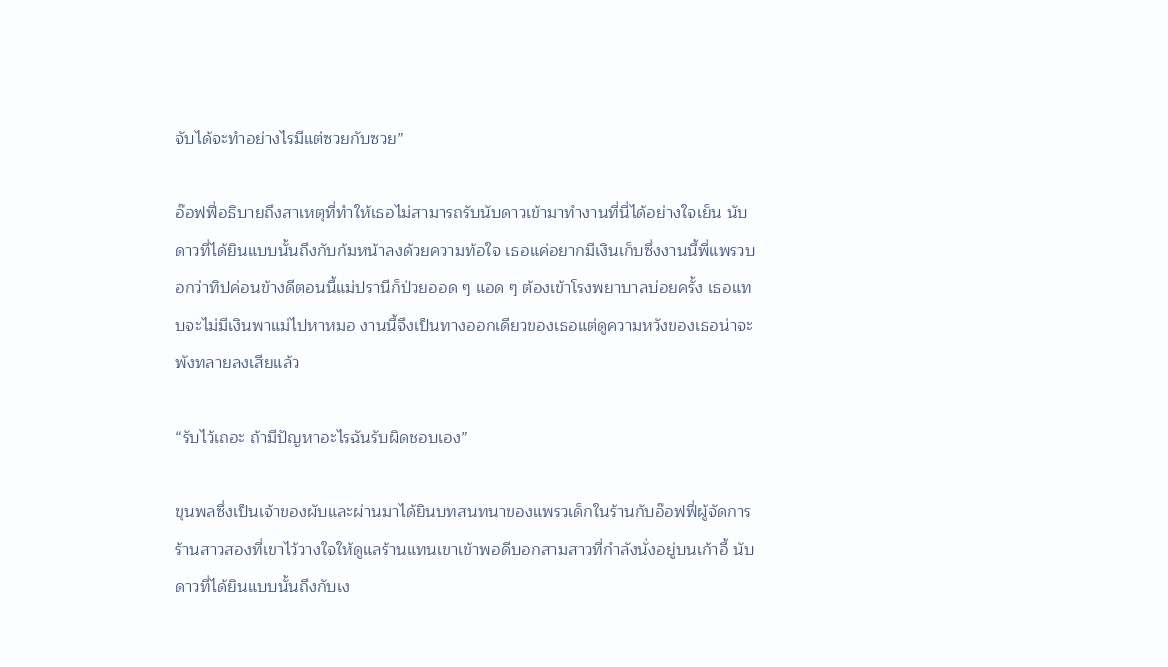จับได้จะทำอย่างไรมีแต่ซวยกับซวย”

อ๊อฟฟี่อธิบายถึงสาเหตุที่ทำให้เธอไม่สามารถรับนับดาวเข้ามาทำงานที่นี่ได้อย่างใจเย็น นับดาวที่ได้ยินแบบนั้นถึงกับก้มหน้าลงด้วยความท้อใจ เธอแค่อยากมีเงินเก็บซึ่งงานนี้พี่แพรวบอกว่าทิปค่อนข้างดีตอนนี้แม่ปรานีก็ป่วยออด ๆ แอด ๆ ต้องเข้าโรงพยาบาลบ่อยครั้ง เธอแทบจะไม่มีเงินพาแม่ไปหาหมอ งานนี้จึงเป็นทางออกเดียวของเธอแต่ดูความหวังของเธอน่าจะพังทลายลงเสียแล้ว

“รับไว้เถอะ ถ้ามีปัญหาอะไรฉันรับผิดชอบเอง”

ขุนพลซึ่งเป็นเจ้าของผับและผ่านมาได้ยินบทสนทนาของแพรวเด็กในร้านกับอ๊อฟฟี่ผู้จัดการร้านสาวสองที่เขาไว้วางใจให้ดูแลร้านแทนเขาเข้าพอดีบอกสามสาวที่กำลังนั่งอยู่บนเก้าอี้ นับดาวที่ได้ยินแบบนั้นถึงกับเง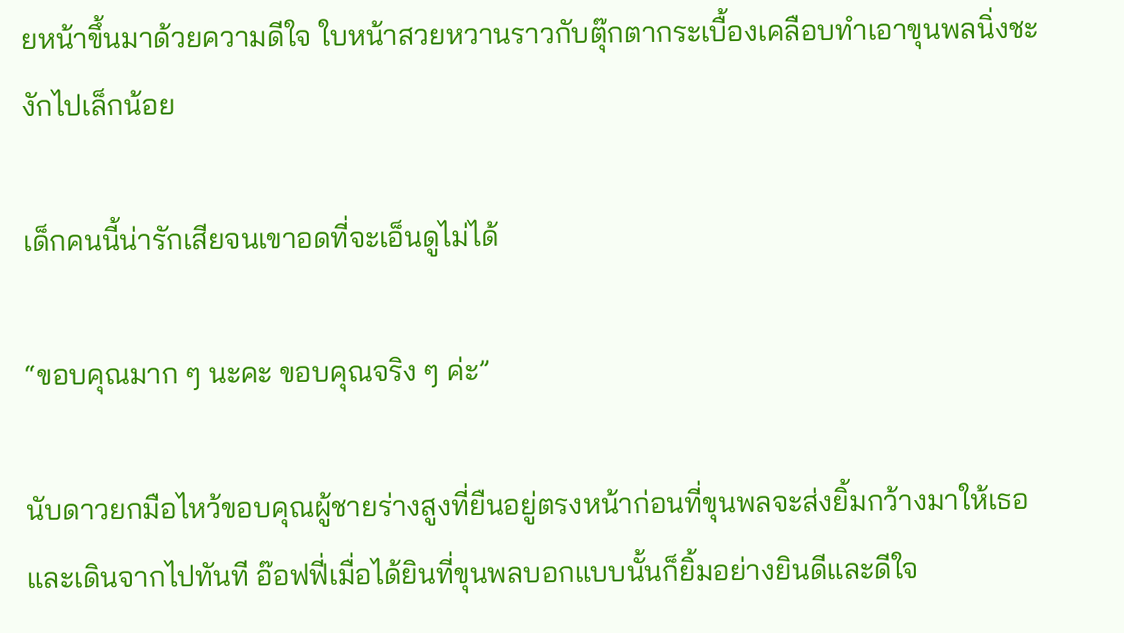ยหน้าขึ้นมาด้วยความดีใจ ใบหน้าสวยหวานราวกับตุ๊กตากระเบื้องเคลือบทำเอาขุนพลนิ่งชะงักไปเล็กน้อย

เด็กคนนี้น่ารักเสียจนเขาอดที่จะเอ็นดูไม่ได้

“ขอบคุณมาก ๆ นะคะ ขอบคุณจริง ๆ ค่ะ”

นับดาวยกมือไหว้ขอบคุณผู้ชายร่างสูงที่ยืนอยู่ตรงหน้าก่อนที่ขุนพลจะส่งยิ้มกว้างมาให้เธอและเดินจากไปทันที อ๊อฟฟี่เมื่อได้ยินที่ขุนพลบอกแบบนั้นก็ยิ้มอย่างยินดีและดีใจ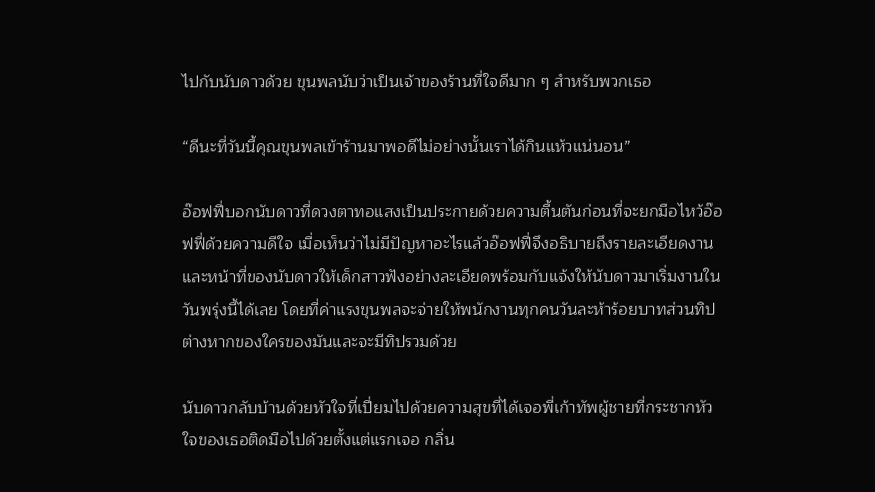ไปกับนับดาวด้วย ขุนพลนับว่าเป็นเจ้าของร้านที่ใจดีมาก ๆ สำหรับพวกเธอ

“ดีนะที่วันนี้คุณขุนพลเข้าร้านมาพอดีไม่อย่างนั้นเราได้กินแห้วแน่นอน”

อ๊อฟฟี่บอกนับดาวที่ดวงตาทอแสงเป็นประกายด้วยความตื้นตันก่อนที่จะยกมือไหว้อ๊อฟฟี่ด้วยความดีใจ เมื่อเห็นว่าไม่มีปัญหาอะไรแล้วอ๊อฟฟี่จึงอธิบายถึงรายละเอียดงานและหน้าที่ของนับดาวให้เด็กสาวฟังอย่างละเอียดพร้อมกับแจ้งให้นับดาวมาเริ่มงานในวันพรุ่งนี้ได้เลย โดยที่ค่าแรงขุนพลจะจ่ายให้พนักงานทุกคนวันละห้าร้อยบาทส่วนทิปต่างหากของใครของมันและจะมีทิปรวมด้วย

นับดาวกลับบ้านด้วยหัวใจที่เปี่ยมไปด้วยความสุขที่ได้เจอพี่เก้าทัพผู้ชายที่กระชากหัวใจของเธอติดมือไปด้วยตั้งแต่แรกเจอ กลิ่น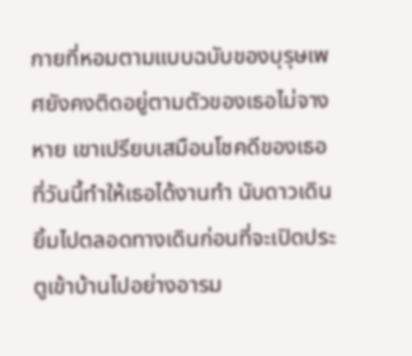กายที่หอมตามแบบฉบับของบุรุษเพศยังคงติดอยู่ตามตัวของเธอไม่จางหาย เขาเปรียบเสมือนโชคดีของเธอที่วันนี้ทำให้เธอได้งานทำ นับดาวเดินยิ้มไปตลอดทางเดินก่อนที่จะเปิดประตูเข้าบ้านไปอย่างอารม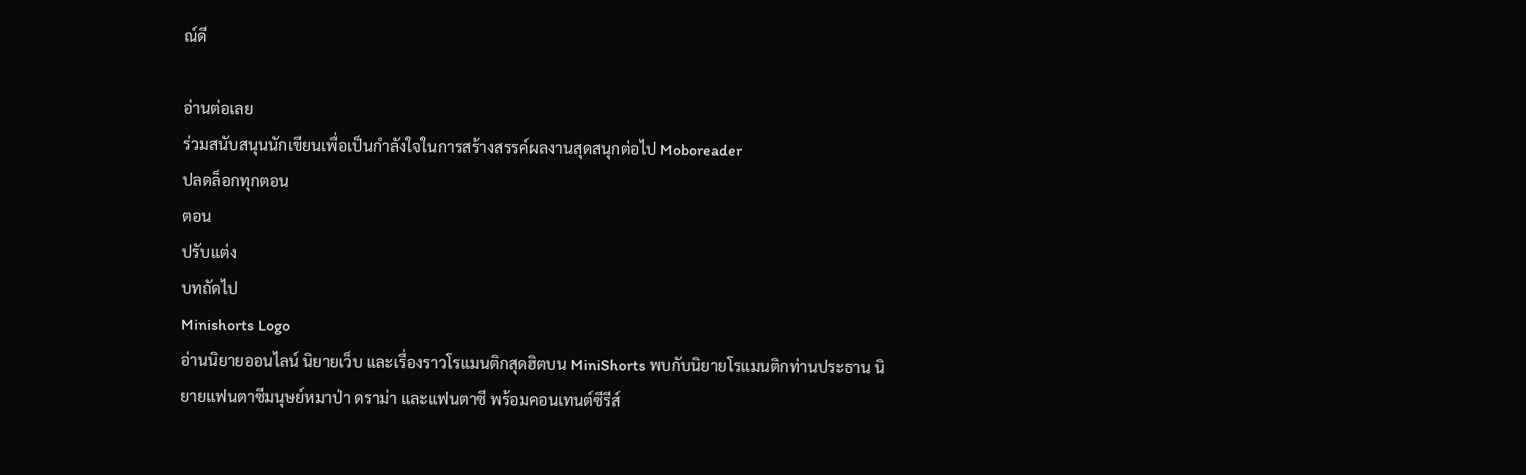ณ์ดี

อ่านต่อเลย
ร่วมสนับสนุนนักเขียนเพื่อเป็นกำลังใจในการสร้างสรรค์ผลงานสุดสนุกต่อไป Moboreader
ปลดล็อกทุกตอน
ตอน
ปรับแต่ง
บทถัดไป
Minishorts Logo
อ่านนิยายออนไลน์ นิยายเว็บ และเรื่องราวโรแมนติกสุดฮิตบน MiniShorts พบกับนิยายโรแมนติกท่านประธาน นิยายแฟนตาซีมนุษย์หมาป่า ดราม่า และแฟนตาซี พร้อมคอนเทนต์ซีรีส์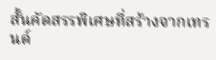สั้นคัดสรรพิเศษที่สร้างจากเทรนด์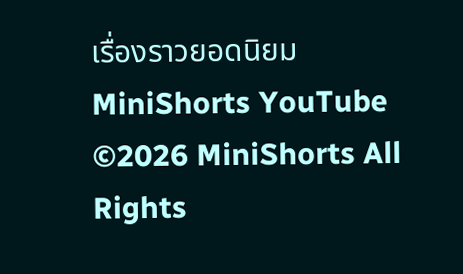เรื่องราวยอดนิยม
MiniShorts YouTube
©2026 MiniShorts All Rights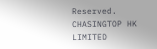Reserved. CHASINGTOP HK LIMITED